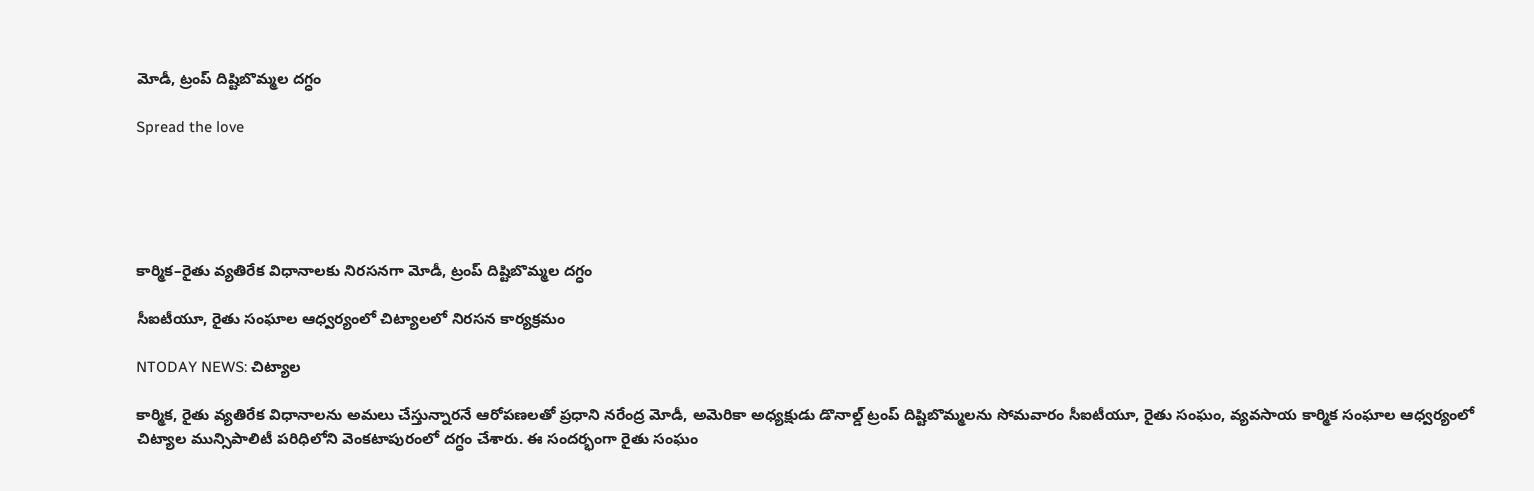మోడీ, ట్రంప్ దిష్టిబొమ్మల దగ్ధం

Spread the love





కార్మిక–రైతు వ్యతిరేక విధానాలకు నిరసనగా మోడీ, ట్రంప్ దిష్టిబొమ్మల దగ్ధం

సీఐటీయూ, రైతు సంఘాల ఆధ్వర్యంలో చిట్యాలలో నిరసన కార్యక్రమం

NTODAY NEWS: చిట్యాల

కార్మిక, రైతు వ్యతిరేక విధానాలను అమలు చేస్తున్నారనే ఆరోపణలతో ప్రధాని నరేంద్ర మోడీ, అమెరికా అధ్యక్షుడు డొనాల్డ్ ట్రంప్ దిష్టిబొమ్మలను సోమవారం సీఐటీయూ, రైతు సంఘం, వ్యవసాయ కార్మిక సంఘాల ఆధ్వర్యంలో చిట్యాల మున్సిపాలిటీ పరిధిలోని వెంకటాపురంలో దగ్ధం చేశారు. ఈ సందర్భంగా రైతు సంఘం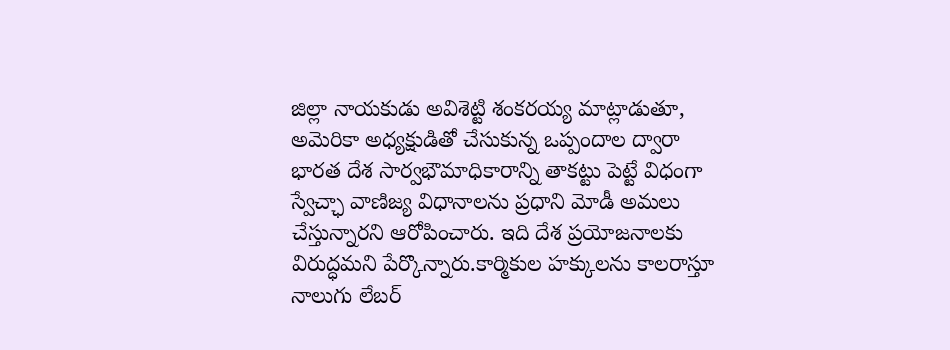జిల్లా నాయకుడు అవిశెట్టి శంకరయ్య మాట్లాడుతూ, అమెరికా అధ్యక్షుడితో చేసుకున్న ఒప్పందాల ద్వారా భారత దేశ సార్వభౌమాధికారాన్ని తాకట్టు పెట్టే విధంగా స్వేచ్ఛా వాణిజ్య విధానాలను ప్రధాని మోడీ అమలు చేస్తున్నారని ఆరోపించారు. ఇది దేశ ప్రయోజనాలకు విరుద్ధమని పేర్కొన్నారు.కార్మికుల హక్కులను కాలరాస్తూ నాలుగు లేబర్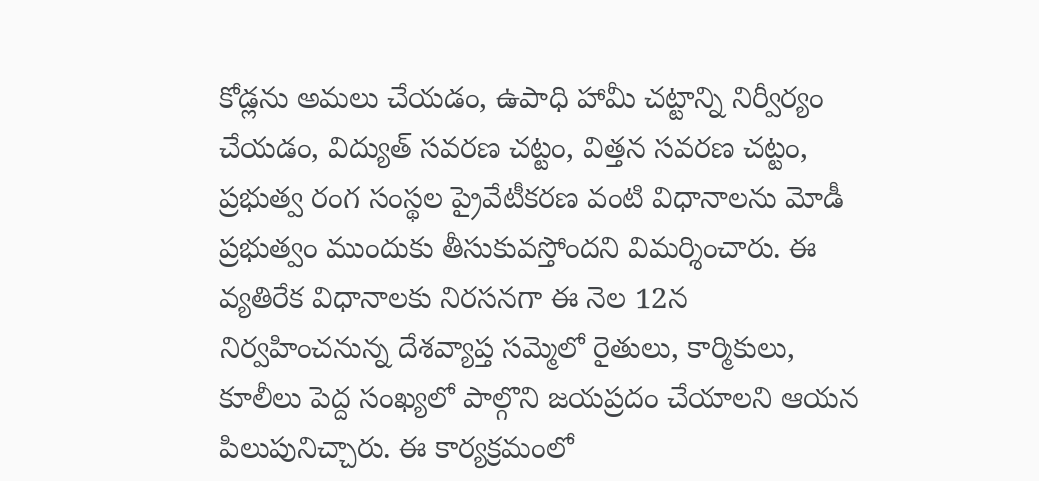కోడ్లను అమలు చేయడం, ఉపాధి హామీ చట్టాన్ని నిర్వీర్యం చేయడం, విద్యుత్ సవరణ చట్టం, విత్తన సవరణ చట్టం, ప్రభుత్వ రంగ సంస్థల ప్రైవేటీకరణ వంటి విధానాలను మోడీ ప్రభుత్వం ముందుకు తీసుకువస్తోందని విమర్శించారు. ఈ వ్యతిరేక విధానాలకు నిరసనగా ఈ నెల 12న నిర్వహించనున్న దేశవ్యాప్త సమ్మెలో రైతులు, కార్మికులు, కూలీలు పెద్ద సంఖ్యలో పాల్గొని జయప్రదం చేయాలని ఆయన పిలుపునిచ్చారు. ఈ కార్యక్రమంలో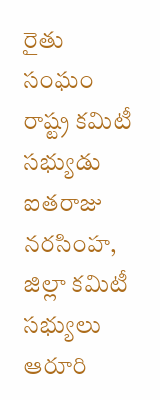రైతు సంఘం రాష్ట్ర కమిటీ సభ్యుడు ఐతరాజు నరసింహ, జిల్లా కమిటీ సభ్యులు ఆరూరి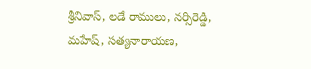శ్రీనివాస్, లడే రాములు, నర్సిరెడ్డి, మహేష్, సత్యనారాయణ,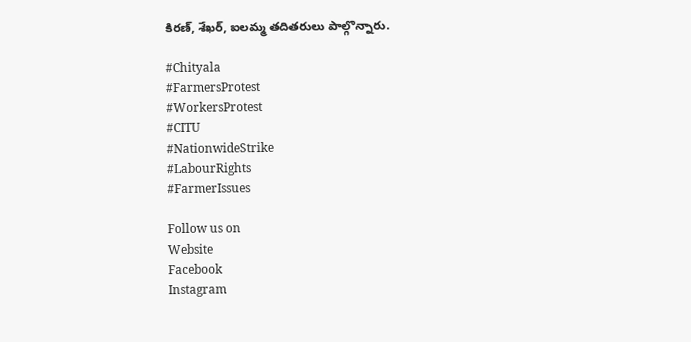కిరణ్, శేఖర్, ఐలమ్మ తదితరులు పాల్గొన్నారు.

#Chityala
#FarmersProtest
#WorkersProtest
#CITU
#NationwideStrike
#LabourRights
#FarmerIssues

Follow us on
Website
Facebook
Instagram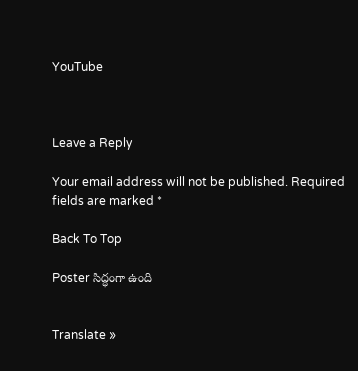YouTube



Leave a Reply

Your email address will not be published. Required fields are marked *

Back To Top

Poster సిద్ధంగా ఉంది


Translate »